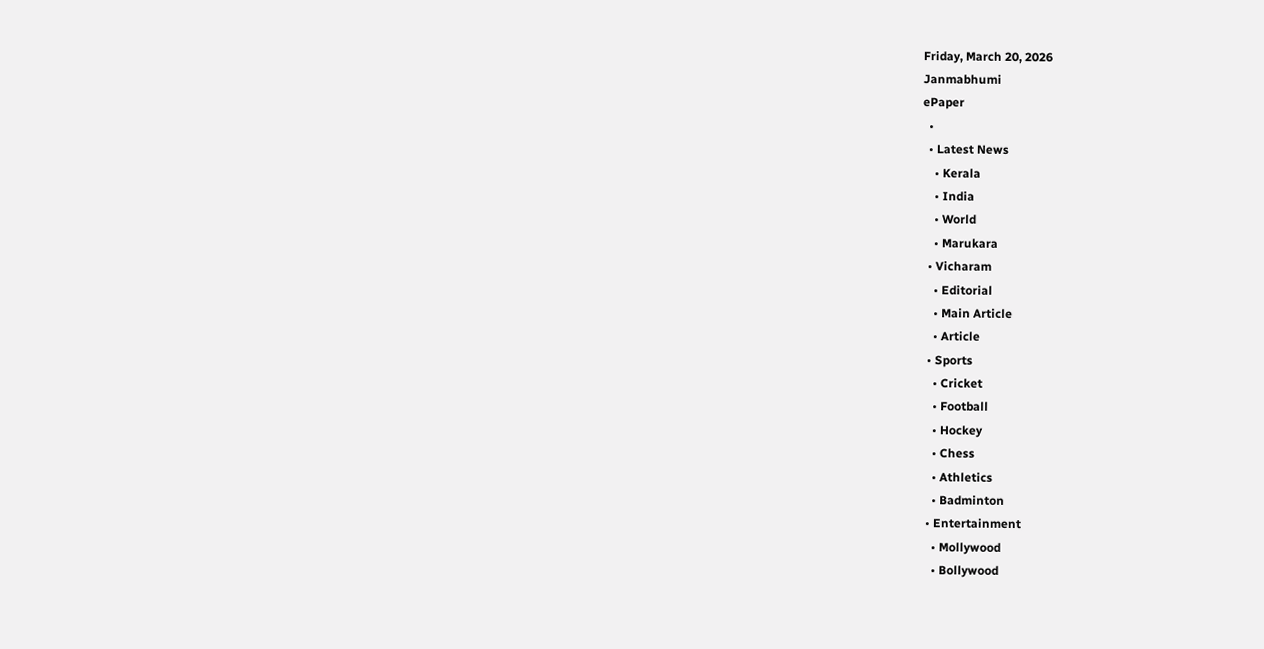Friday, March 20, 2026
Janmabhumi
ePaper
  •
  • Latest News
    • Kerala
    • India
    • World
    • Marukara
  • Vicharam
    • Editorial
    • Main Article
    • Article
  • Sports
    • Cricket
    • Football
    • Hockey
    • Chess
    • Athletics
    • Badminton
  • Entertainment
    • Mollywood
    • Bollywood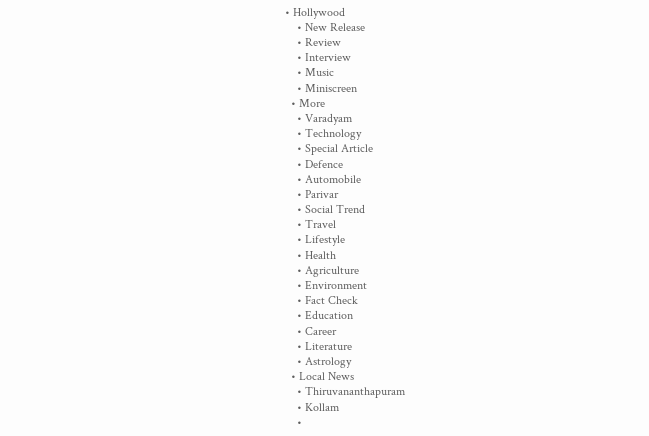• Hollywood
    • New Release
    • Review
    • Interview
    • Music
    • Miniscreen
  • More
    • Varadyam
    • Technology
    • Special Article
    • Defence
    • Automobile
    • Parivar
    • Social Trend
    • Travel
    • Lifestyle
    • Health
    • Agriculture
    • Environment
    • Fact Check
    • Education
    • Career
    • Literature
    • Astrology
  • Local News
    • Thiruvananthapuram
    • Kollam
    •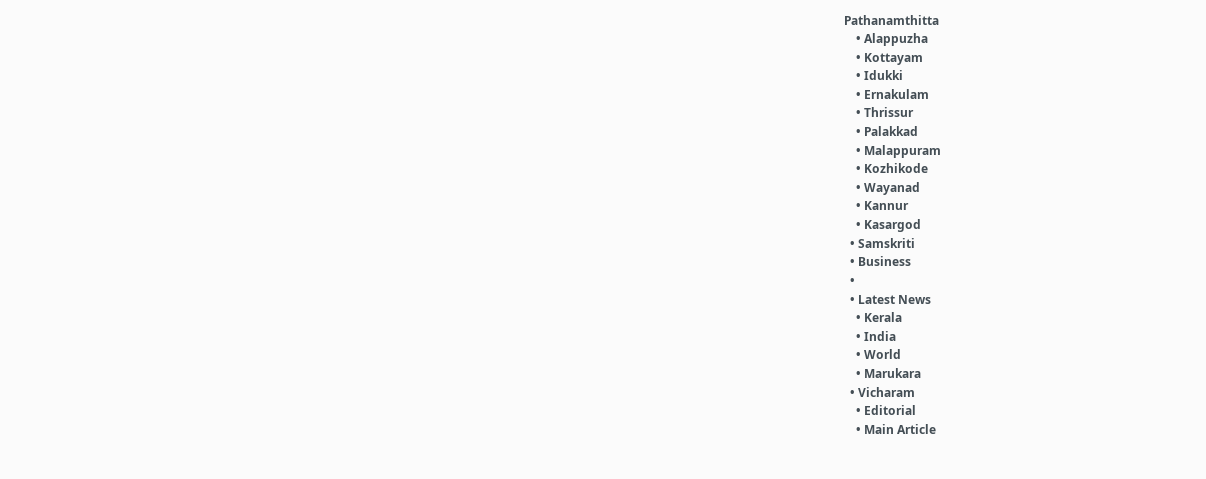Pathanamthitta
    • Alappuzha
    • Kottayam
    • Idukki
    • Ernakulam
    • Thrissur
    • Palakkad
    • Malappuram
    • Kozhikode
    • Wayanad
    • Kannur
    • Kasargod
  • Samskriti
  • Business
  •
  • Latest News
    • Kerala
    • India
    • World
    • Marukara
  • Vicharam
    • Editorial
    • Main Article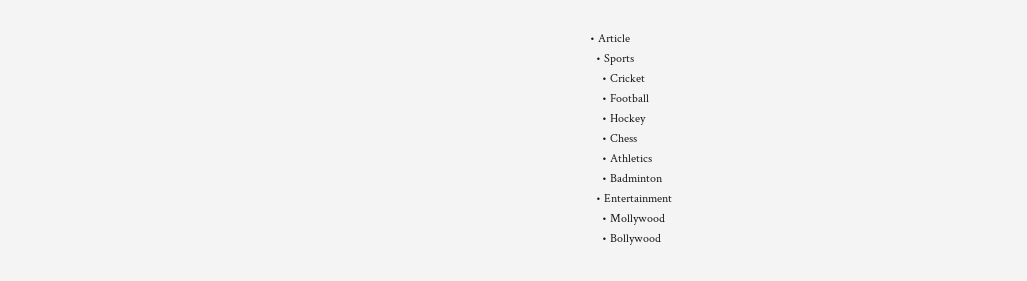• Article
  • Sports
    • Cricket
    • Football
    • Hockey
    • Chess
    • Athletics
    • Badminton
  • Entertainment
    • Mollywood
    • Bollywood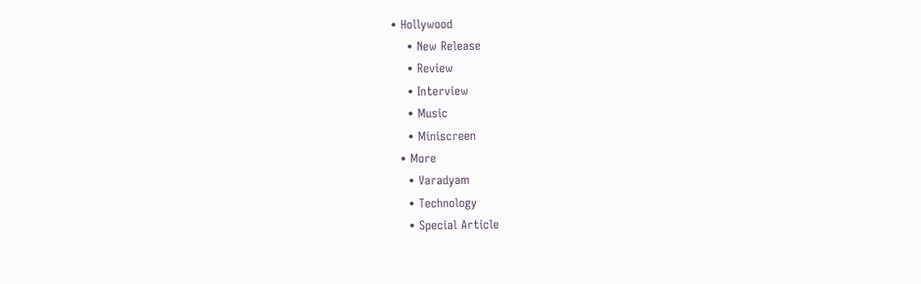• Hollywood
    • New Release
    • Review
    • Interview
    • Music
    • Miniscreen
  • More
    • Varadyam
    • Technology
    • Special Article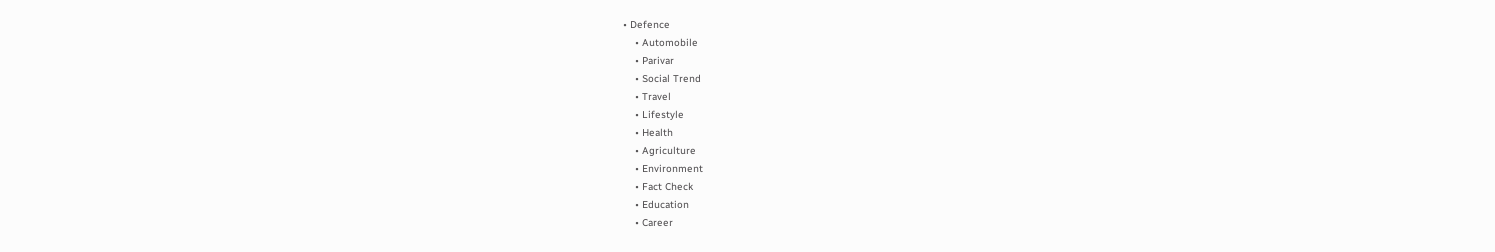• Defence
    • Automobile
    • Parivar
    • Social Trend
    • Travel
    • Lifestyle
    • Health
    • Agriculture
    • Environment
    • Fact Check
    • Education
    • Career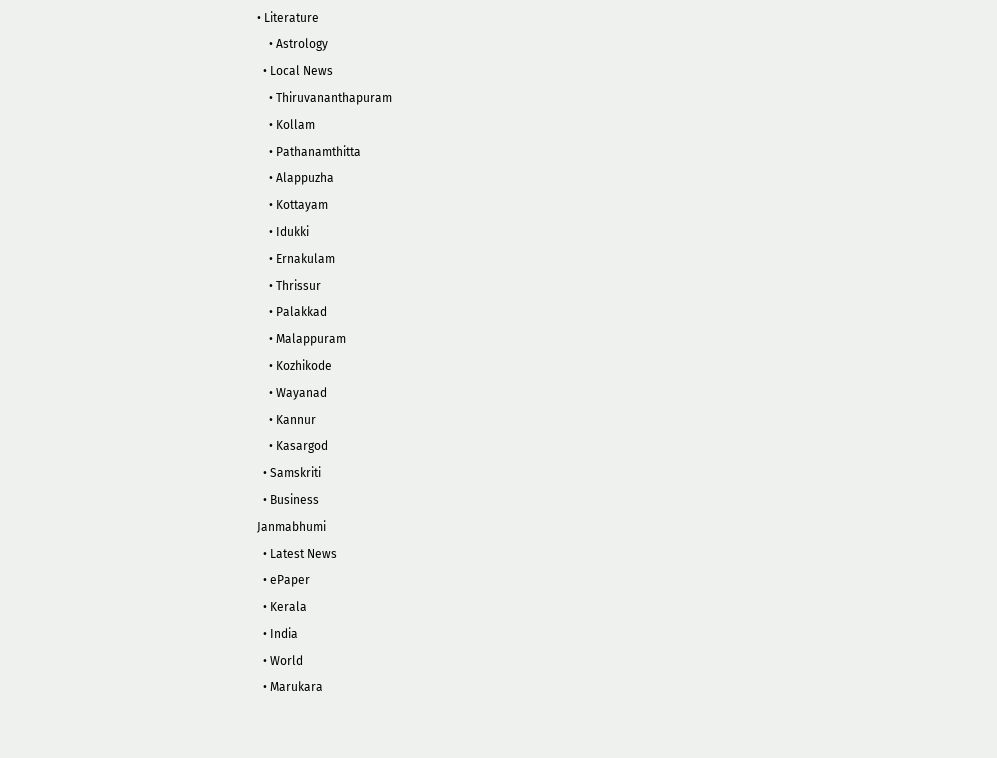• Literature
    • Astrology
  • Local News
    • Thiruvananthapuram
    • Kollam
    • Pathanamthitta
    • Alappuzha
    • Kottayam
    • Idukki
    • Ernakulam
    • Thrissur
    • Palakkad
    • Malappuram
    • Kozhikode
    • Wayanad
    • Kannur
    • Kasargod
  • Samskriti
  • Business
Janmabhumi
  • Latest News
  • ePaper
  • Kerala
  • India
  • World
  • Marukara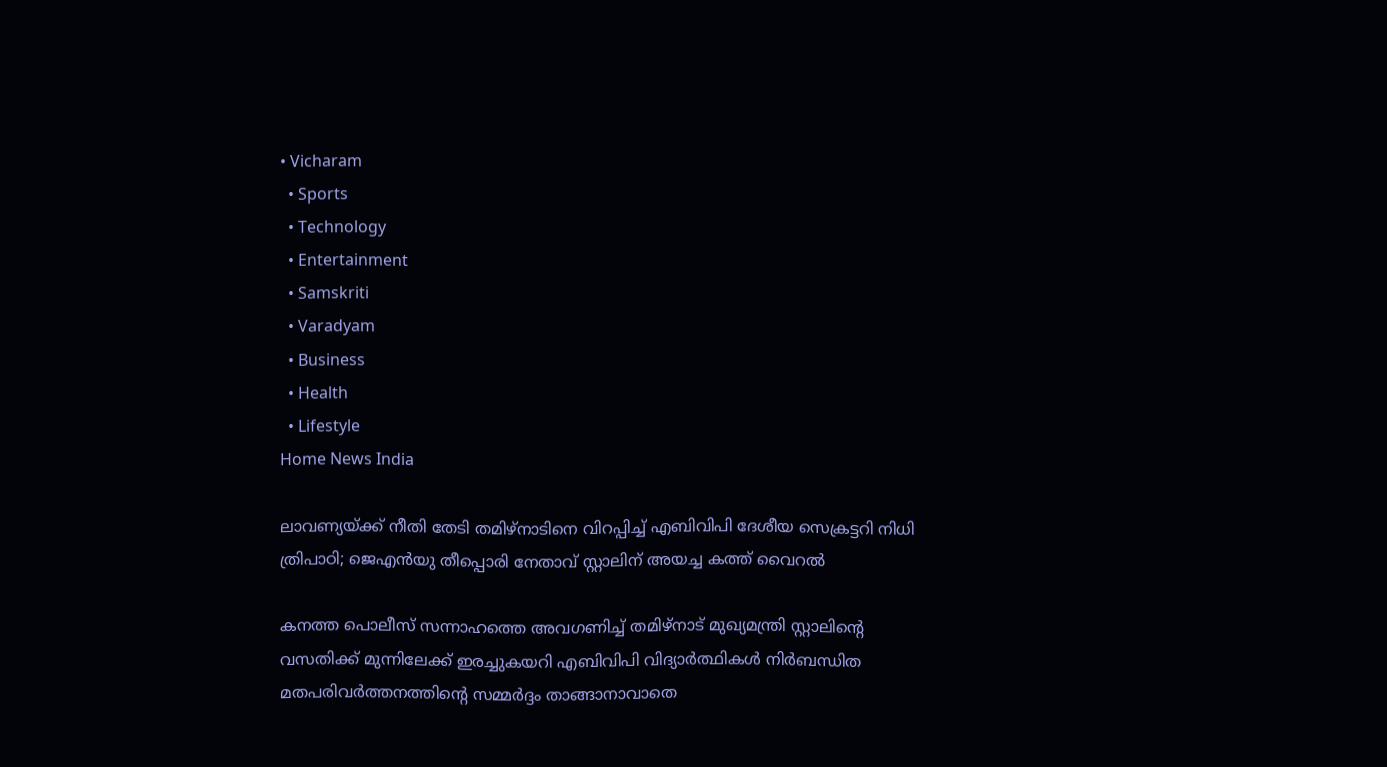• Vicharam
  • Sports
  • Technology
  • Entertainment
  • Samskriti
  • Varadyam
  • Business
  • Health
  • Lifestyle
Home News India

ലാവണ്യയ്‌ക്ക് നീതി തേടി തമിഴ്നാടിനെ വിറപ്പിച്ച് എബിവിപി ദേശീയ സെക്രട്ടറി നിധി ത്രിപാഠി; ജെഎന്‍യു തീപ്പൊരി നേതാവ് സ്റ്റാലിന് അയച്ച കത്ത് വൈറല്‍

കനത്ത പൊലീസ് സന്നാഹത്തെ അവഗണിച്ച് തമിഴ്നാട് മുഖ്യമന്ത്രി സ്റ്റാലിന്റെ വസതിക്ക് മുന്നിലേക്ക് ഇരച്ചുകയറി എബിവിപി വിദ്യാര്‍ത്ഥികള്‍ നിര്‍ബന്ധിത മതപരിവര്‍ത്തനത്തിന്റെ സമ്മര്‍ദ്ദം താങ്ങാനാവാതെ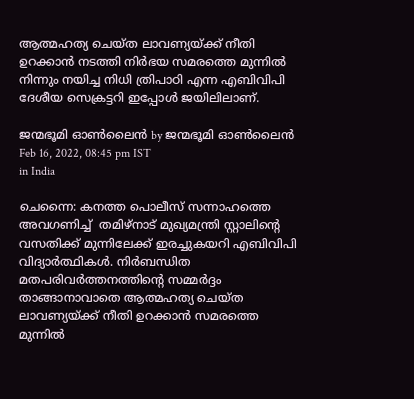ആത്മഹത്യ ചെയ്ത ലാവണ്യയ്‌ക്ക് നീതി ഉറക്കാന്‍ നടത്തി നിര്‍ഭയ സമരത്തെ മുന്നില്‍ നിന്നും നയിച്ച നിധി ത്രിപാഠി എന്ന എബിവിപി ദേശീയ സെക്രട്ടറി ഇപ്പോള്‍ ജയിലിലാണ്.

ജന്മഭൂമി ഓണ്‍ലൈന്‍ by ജന്മഭൂമി ഓണ്‍ലൈന്‍
Feb 16, 2022, 08:45 pm IST
in India

ചെന്നൈ: കനത്ത പൊലീസ് സന്നാഹത്തെ അവഗണിച്ച്  തമിഴ്നാട് മുഖ്യമന്ത്രി സ്റ്റാലിന്റെ വസതിക്ക് മുന്നിലേക്ക് ഇരച്ചുകയറി എബിവിപി വിദ്യാര്‍ത്ഥികള്‍. നിര്‍ബന്ധിത മതപരിവര്‍ത്തനത്തിന്റെ സമ്മര്‍ദ്ദം താങ്ങാനാവാതെ ആത്മഹത്യ ചെയ്ത ലാവണ്യയ്‌ക്ക് നീതി ഉറക്കാന്‍ സമരത്തെ മുന്നില്‍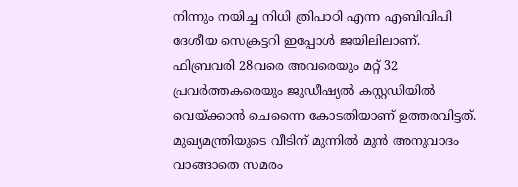നിന്നും നയിച്ച നിധി ത്രിപാഠി എന്ന എബിവിപി ദേശീയ സെക്രട്ടറി ഇപ്പോള്‍ ജയിലിലാണ്. ഫിബ്രവരി 28വരെ അവരെയും മറ്റ് 32 പ്രവര്‍ത്തകരെയും ജുഡീഷ്യല്‍ കസ്റ്റഡിയില്‍ വെയ്‌ക്കാന്‍ ചെന്നൈ കോടതിയാണ് ഉത്തരവിട്ടത്. മുഖ്യമന്ത്രിയുടെ വീടിന് മുന്നില്‍ മുന്‍ അനുവാദം വാങ്ങാതെ സമരം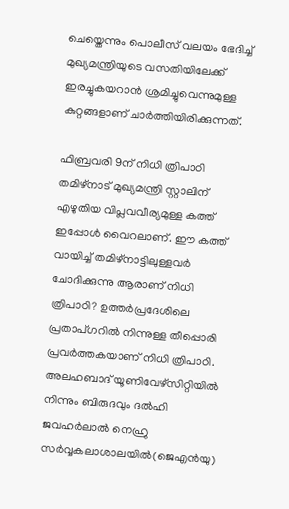ചെയ്തെന്നും പൊലീസ് വലയം ഭേദിച്ച് മുഖ്യമന്ത്രിയുടെ വസതിയിലേക്ക് ഇരച്ചുകയറാന്‍ ശ്രമിച്ചുവെന്നുമുള്ള കുറ്റങ്ങളാണ് ചാര്‍ത്തിയിരിക്കുന്നത്.

ഫിബ്രവരി 9ന് നിധി ത്രിപാഠി തമിഴ്‌നാട് മുഖ്യമന്ത്രി സ്റ്റാലിന് എഴുതിയ വിപ്ലവവീര്യമുള്ള കത്ത് ഇപ്പോള്‍ വൈറലാണ്. ഈ കത്ത് വായിച്ച് തമിഴ്നാട്ടിലുള്ളവര്‍ ചോദിക്കുന്നു ആരാണ് നിധി ത്രിപാഠി? ഉത്തര്‍പ്രദേശിലെ പ്രതാപ്ഗറില്‍ നിന്നുള്ള തീപ്പൊരി പ്രവര്‍ത്തകയാണ് നിധി ത്രിപാഠി. അലഹബാദ് യൂണിവേഴ്‌സിറ്റിയില്‍ നിന്നും ബിരുദവും ദല്‍ഹി ജവഹര്‍ലാല്‍ നെഹ്രു സര്‍വ്വകലാശാലയില്‍(ജെഎന്‍യു)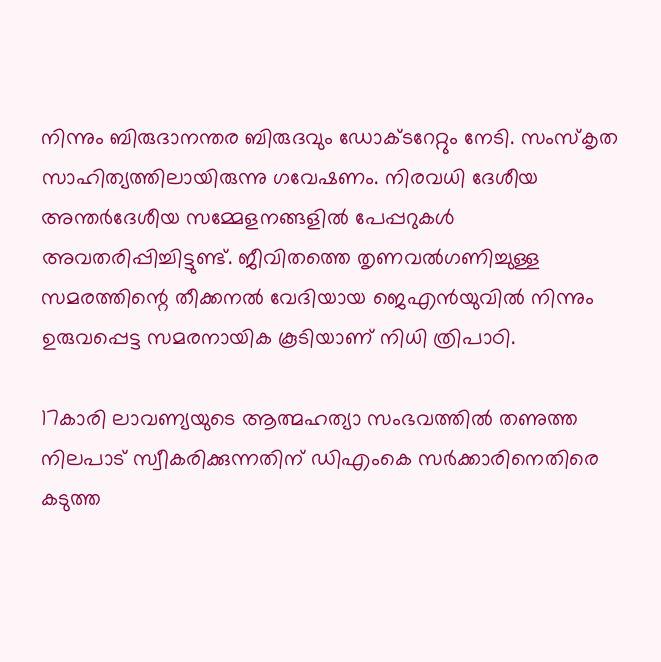നിന്നും ബിരുദാനന്തര ബിരുദവും ഡോക്ടറേറ്റും നേടി. സംസ്‌കൃത സാഹിത്യത്തിലായിരുന്നു ഗവേഷണം. നിരവധി ദേശീയ അന്തര്‍ദേശീയ സമ്മേളനങ്ങളില്‍ പേപ്പറുകള്‍ അവതരിപ്പിച്ചിട്ടുണ്ട്. ജീവിതത്തെ തൃണവല്‍ഗണിച്ചുള്ള സമരത്തിന്റെ തീക്കനല്‍ വേദിയായ ജെഎന്‍യുവില്‍ നിന്നും ഉരുവപ്പെട്ട സമരനായിക കൂടിയാണ് നിധി ത്രിപാഠി.

17കാരി ലാവണ്യയുടെ ആത്മഹത്യാ സംഭവത്തില്‍ തണുത്ത നിലപാട് സ്വീകരിക്കുന്നതിന് ഡിഎംകെ സര്‍ക്കാരിനെതിരെ കടുത്ത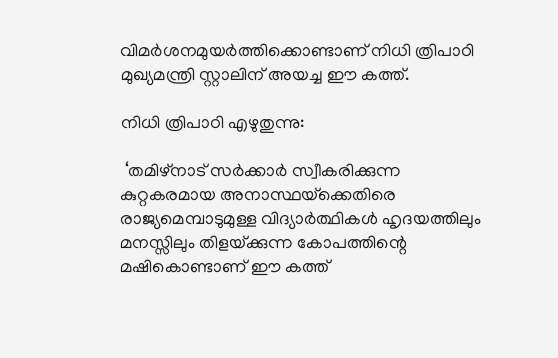വിമര്‍ശനമുയര്‍ത്തിക്കൊണ്ടാണ് നിധി ത്രിപാഠി മുഖ്യമന്ത്രി സ്റ്റാലിന് അയച്ച ഈ കത്ത്.

നിധി ത്രിപാഠി എഴുതുന്നു:

 ‘തമിഴ്‌നാട് സര്‍ക്കാര്‍ സ്വീകരിക്കുന്ന കുറ്റകരമായ അനാസ്ഥയ്‌ക്കെതിരെ രാജ്യമെമ്പാടുമുള്ള വിദ്യാര്‍ത്ഥികള്‍ ഹൃദയത്തിലും മനസ്സിലും തിളയ്‌ക്കുന്ന കോപത്തിന്റെ മഷികൊണ്ടാണ് ഈ കത്ത്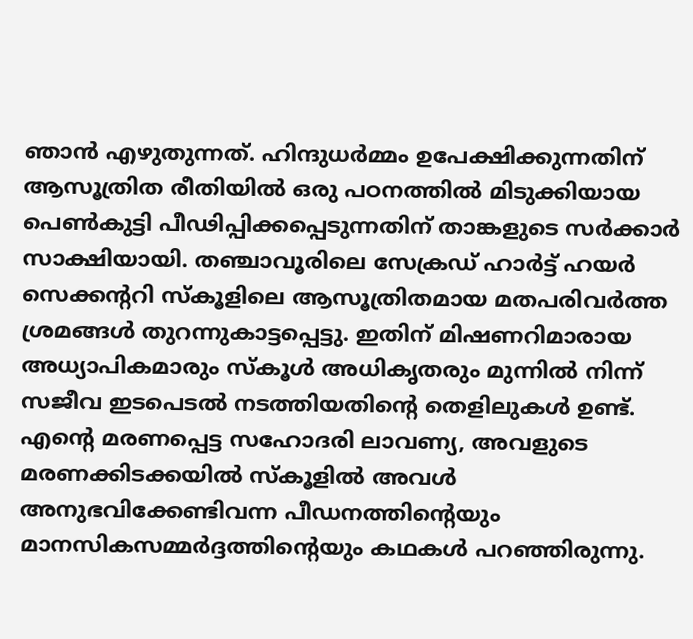ഞാന്‍ എഴുതുന്നത്. ഹിന്ദുധര്‍മ്മം ഉപേക്ഷിക്കുന്നതിന് ആസൂത്രിത രീതിയില്‍ ഒരു പഠനത്തില്‍ മിടുക്കിയായ പെണ്‍കുട്ടി പീഢിപ്പിക്കപ്പെടുന്നതിന് താങ്കളുടെ സര്‍ക്കാര്‍ സാക്ഷിയായി. തഞ്ചാവൂരിലെ സേക്രഡ് ഹാര്‍ട്ട് ഹയര്‍ സെക്കന്‍ററി സ്‌കൂളിലെ ആസൂത്രിതമായ മതപരിവര്‍ത്ത ശ്രമങ്ങള്‍ തുറന്നുകാട്ടപ്പെട്ടു. ഇതിന് മിഷണറിമാരായ അധ്യാപികമാരും സ്‌കൂള്‍ അധികൃതരും മുന്നില്‍ നിന്ന് സജീവ ഇടപെടല്‍ നടത്തിയതിന്റെ തെളിലുകള്‍ ഉണ്ട്. എന്റെ മരണപ്പെട്ട സഹോദരി ലാവണ്യ, അവളുടെ മരണക്കിടക്കയില്‍ സ്‌കൂളില്‍ അവള്‍ അനുഭവിക്കേണ്ടിവന്ന പീഡനത്തിന്റെയും മാനസികസമ്മര്‍ദ്ദത്തിന്റെയും കഥകള്‍ പറഞ്ഞിരുന്നു.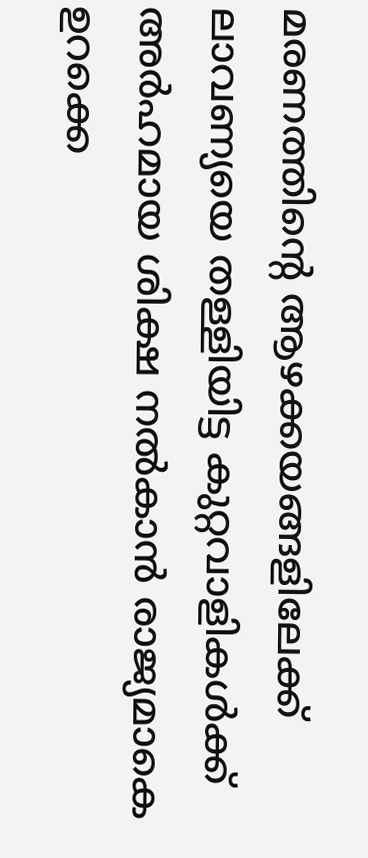മരണത്തിന്റെ ആഴക്കയങ്ങളിലേക്ക് ലാവണ്യയെ തള്ളിയിട്ട കുറ്റവാളികള്‍ക്ക് അര്‍ഹമായ ശിക്ഷ നല്‍കാന്‍ രാജ്യമാകെ ഉറക്കെ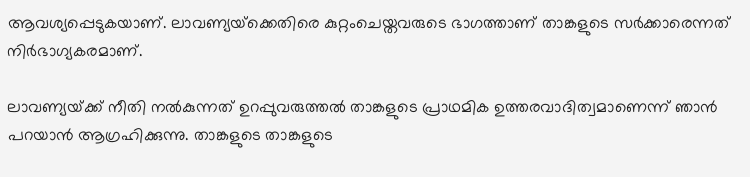ആവശ്യപ്പെടുകയാണ്. ലാവണ്യയ്‌ക്കെതിരെ കുറ്റംചെയ്തവരുടെ ഭാഗത്താണ് താങ്കളുടെ സര്‍ക്കാരെന്നത് നിര്‍ഭാഗ്യകരമാണ്.

ലാവണ്യയ്‌ക്ക് നീതി നല്‍കുന്നത് ഉറപ്പുവരുത്തല്‍ താങ്കളുടെ പ്രാഥമിക ഉത്തരവാദിത്വമാണെന്ന് ഞാന്‍ പറയാന്‍ ആഗ്രഹിക്കുന്നു. താങ്കളുടെ താങ്കളുടെ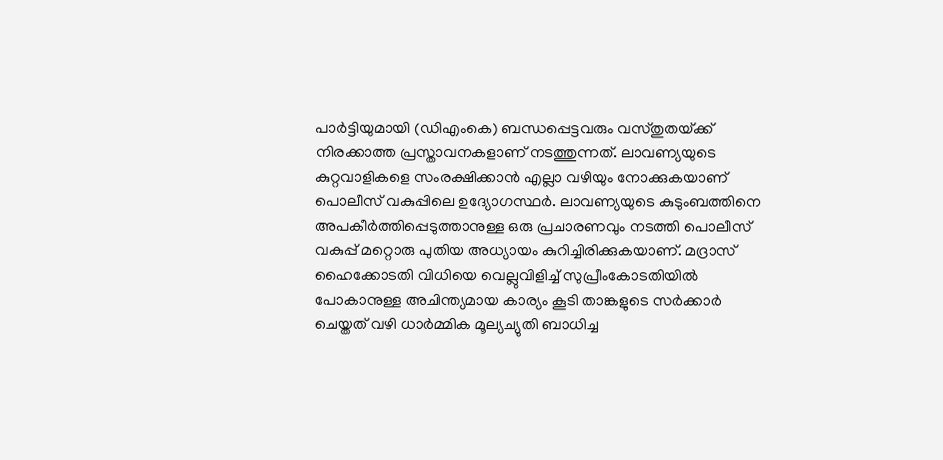പാര്‍ട്ടിയുമായി (ഡിഎംകെ) ബന്ധപ്പെട്ടവരും വസ്തുതയ്‌ക്ക് നിരക്കാത്ത പ്രസ്താവനകളാണ് നടത്തുന്നത്. ലാവണ്യയുടെ കുറ്റവാളികളെ സംരക്ഷിക്കാന്‍ എല്ലാ വഴിയും നോക്കുകയാണ് പൊലീസ് വകുപ്പിലെ ഉദ്യോഗസ്ഥര്‍. ലാവണ്യയുടെ കുടുംബത്തിനെ അപകീര്‍ത്തിപ്പെടുത്താനുള്ള ഒരു പ്രചാരണവും നടത്തി പൊലീസ് വകുപ്പ് മറ്റൊരു പുതിയ അധ്യായം കുറിച്ചിരിക്കുകയാണ്. മദ്രാസ് ഹൈക്കോടതി വിധിയെ വെല്ലുവിളിച്ച് സുപ്രീംകോടതിയില്‍ പോകാനുള്ള അചിന്ത്യമായ കാര്യം കൂടി താങ്കളുടെ സര്‍ക്കാര്‍ ചെയ്തത് വഴി ധാര്‍മ്മിക മൂല്യച്യുതി ബാധിച്ച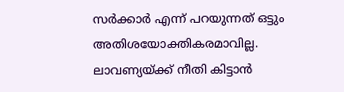സര്‍ക്കാര്‍ എന്ന് പറയുന്നത് ഒട്ടും അതിശയോക്തികരമാവില്ല. ലാവണ്യയ്‌ക്ക് നീതി കിട്ടാന്‍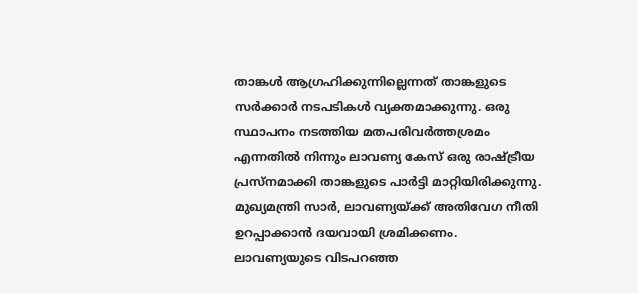താങ്കള്‍ ആഗ്രഹിക്കുന്നില്ലെന്നത് താങ്കളുടെ സര്‍ക്കാര്‍ നടപടികള്‍ വ്യക്തമാക്കുന്നു. ഒരു സ്ഥാപനം നടത്തിയ മതപരിവര്‍ത്തശ്രമം എന്നതില്‍ നിന്നും ലാവണ്യ കേസ് ഒരു രാഷ്‌ട്രീയ പ്രസ്‌നമാക്കി താങ്കളുടെ പാര്‍ട്ടി മാറ്റിയിരിക്കുന്നു. മുഖ്യമന്ത്രി സാര്‍, ലാവണ്യയ്‌ക്ക് അതിവേഗ നീതി ഉറപ്പാക്കാന്‍ ദയവായി ശ്രമിക്കണം. ലാവണ്യയുടെ വിടപറഞ്ഞ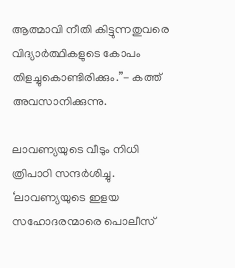ആത്മാവി നീതി കിട്ടുന്നതുവരെ വിദ്യാര്‍ത്ഥികളുടെ കോപം തിളച്ചുകൊണ്ടിരിക്കും.”- കത്ത് അവസാനിക്കുന്നു.

ലാവണ്യയുടെ വീടും നിധി ത്രിപാഠി സന്ദര്‍ശിച്ചു. ‘ലാവണ്യയുടെ ഇളയ സഹോദരന്മാരെ പൊലീസ്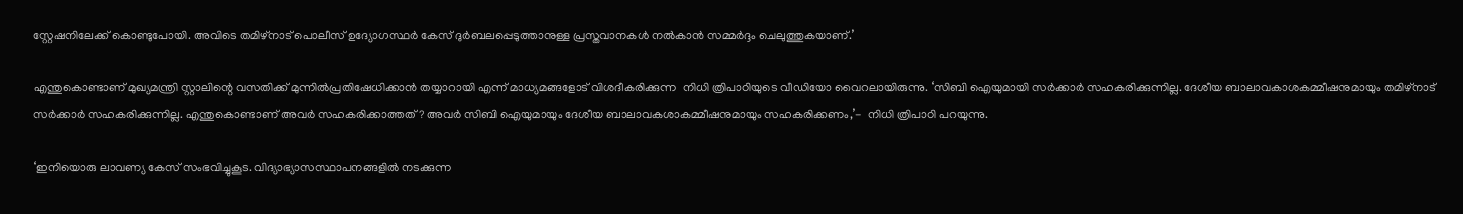സ്റ്റേഷനിലേക്ക് കൊണ്ടുപോയി. അവിടെ തമിഴ്‌നാട് പൊലീസ് ഉദ്യോഗസ്ഥര്‍ കേസ് ദുര്‍ബലപ്പെടുത്താനുള്ള പ്രസ്തവാനകള്‍ നല്‍കാന്‍ സമ്മര്‍ദ്ദം ചെലുത്തുകയാണ്.’

എന്തുകൊണ്ടാണ് മുഖ്യമന്ത്രി സ്റ്റാലിന്റെ വസതിക്ക് മുന്നില്‍പ്രതിഷേധിക്കാന്‍ തയ്യാറായി എന്ന് മാധ്യമങ്ങളോട് വിശദീകരിക്കുന്ന  നിധി ത്രിപാഠിയുടെ വീഡിയോ വൈറലായിരുന്നു. ‘സിബി ഐയുമായി സര്‍ക്കാര്‍ സഹകരിക്കുന്നില്ല. ദേശീയ ബാലാവകാശകമ്മീഷനുമായും തമിഴ്‌നാട് സര്‍ക്കാര്‍ സഹകരിക്കുന്നില്ല. എന്തുകൊണ്ടാണ് അവര്‍ സഹകരിക്കാത്തത്? അവര്‍ സിബി ഐയുമായും ദേശീയ ബാലാവകശാകമ്മീഷനുമായും സഹകരിക്കണം,’-  നിധി ത്രിപാഠി പറയുന്നു.

‘ഇനിയൊരു ലാവണ്യ കേസ് സംഭവിച്ചുകൂട. വിദ്യാഭ്യാസസ്ഥാപനങ്ങളില്‍ നടക്കുന്ന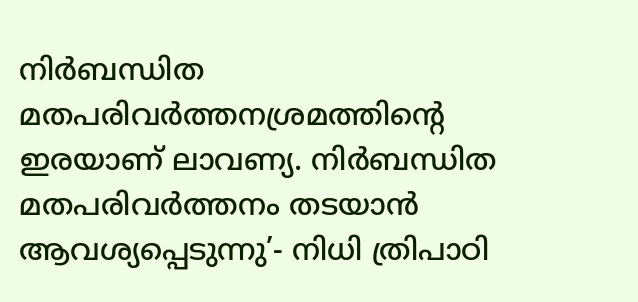നിര്‍ബന്ധിത മതപരിവര്‍ത്തനശ്രമത്തിന്റെ ഇരയാണ് ലാവണ്യ. നിര്‍ബന്ധിത മതപരിവര്‍ത്തനം തടയാന്‍ ആവശ്യപ്പെടുന്നു’- നിധി ത്രിപാഠി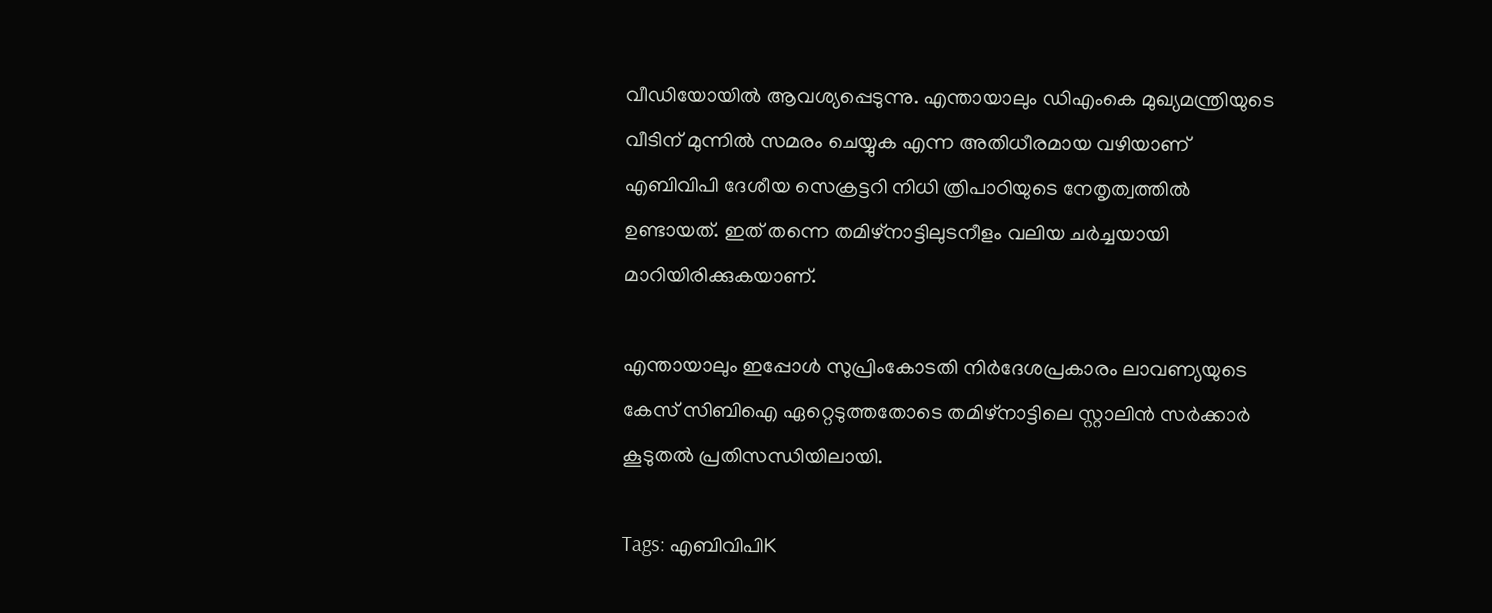വീഡിയോയില്‍ ആവശ്യപ്പെടുന്നു. എന്തായാലും ഡിഎംകെ മുഖ്യമന്ത്രിയുടെ വീടിന് മുന്നില്‍ സമരം ചെയ്യുക എന്ന അതിധീരമായ വഴിയാണ് എബിവിപി ദേശീയ സെക്രട്ടറി നിധി ത്രിപാഠിയുടെ നേതൃത്വത്തില്‍ ഉണ്ടായത്. ഇത് തന്നെ തമിഴ്‌നാട്ടിലുടനീളം വലിയ ചര്‍ച്ചയായി മാറിയിരിക്കുകയാണ്.

എന്തായാലും ഇപ്പോള്‍ സുപ്രിംകോടതി നിര്‍ദേശപ്രകാരം ലാവണ്യയുടെ കേസ് സിബിഐ ഏറ്റെടുത്തതോടെ തമിഴ്നാട്ടിലെ സ്റ്റാലിന്‍ സര്‍ക്കാര്‍ കൂടുതല്‍ പ്രതിസന്ധിയിലായി.

Tags: എബിവിപിK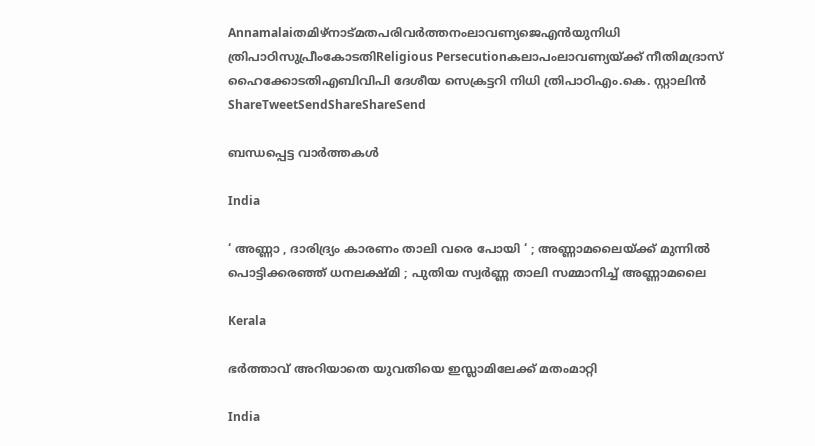Annamalaiതമിഴ്നാട്മതപരിവര്‍ത്തനംലാവണ്യജെഎന്‍യുനിധി ത്രിപാഠിസുപ്രീംകോടതിReligious Persecutionകലാപംലാവണ്യയ്ക്ക് നീതിമദ്രാസ് ഹൈക്കോടതിഎബിവിപി ദേശീയ സെക്രട്ടറി നിധി ത്രിപാഠിഎം.കെ. സ്റ്റാലിന്‍
ShareTweetSendShareShareSend

ബന്ധപ്പെട്ട വാര്‍ത്തകള്‍

India

‘ അണ്ണാ , ദാരിദ്ര്യം കാരണം താലി വരെ പോയി ‘ ; അണ്ണാമലൈയ്‌ക്ക് മുന്നിൽ പൊട്ടിക്കരഞ്ഞ് ധനലക്ഷ്മി ; പുതിയ സ്വർണ്ണ താലി സമ്മാനിച്ച് അണ്ണാമലൈ

Kerala

ഭര്‍ത്താവ് അറിയാതെ യുവതിയെ ഇസ്ലാമിലേക്ക് മതംമാറ്റി

India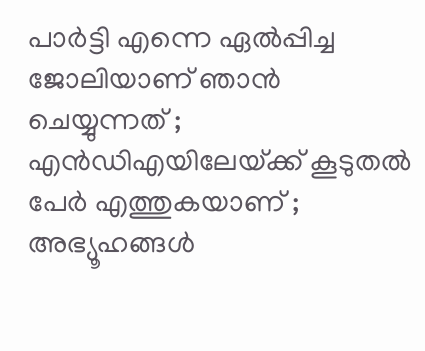പാർട്ടി എന്നെ ഏൽപ്പിച്ച ജോലിയാണ് ഞാൻ ചെയ്യുന്നത് ; എൻഡിഎയിലേയ്‌ക്ക് കൂടുതൽ പേർ എത്തുകയാണ് ; അഭ്യൂഹങ്ങൾ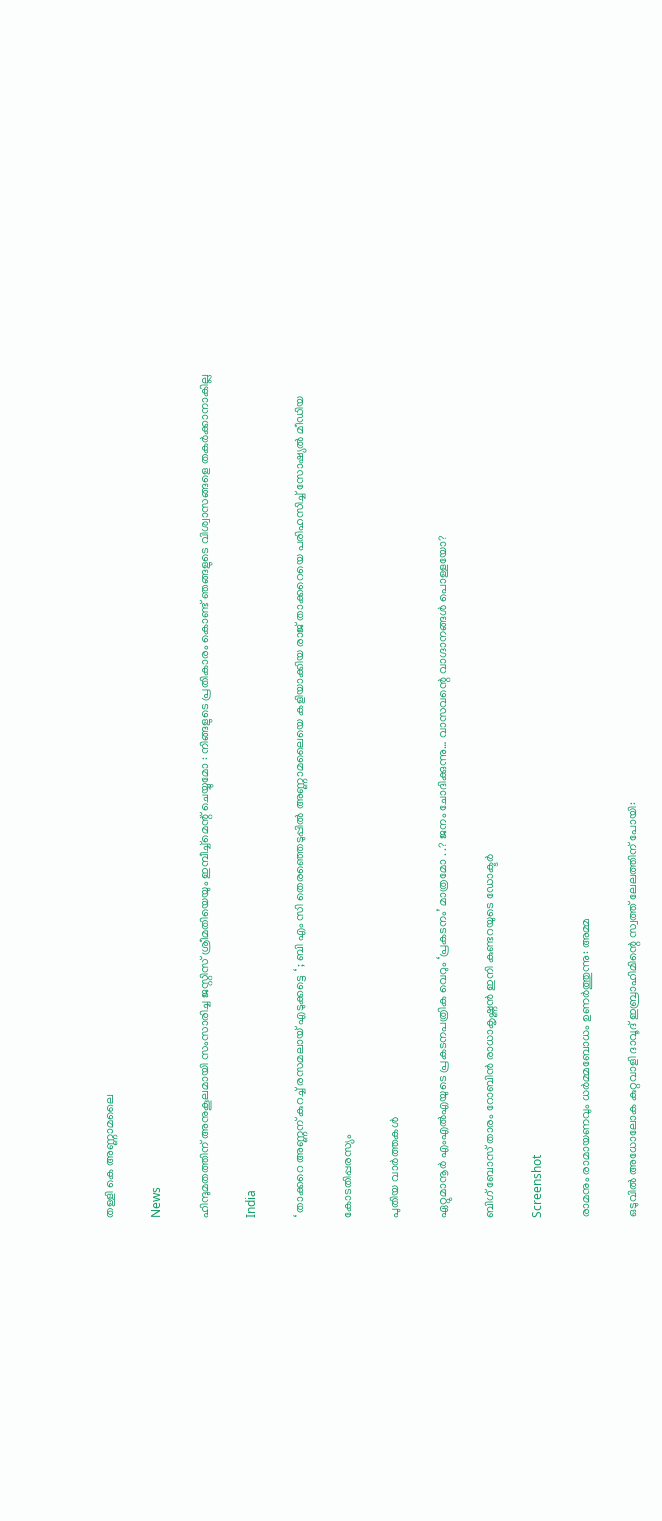തള്ളി കെ അണ്ണാമലൈ

News

ഹിന്ദുമതത്തിന് അനുകൂലമായി സംസാരിച്ച ജസ്റ്റിസ് ശ്രീമതിയെയും ഇമ്പീച്ച്മെന്റ് ചെയ്യുമോ : നിങ്ങളുടെ പ്രതികാരം കൊണ്ട് ഞങ്ങളുടെ വിശ്വാസങ്ങളെ തകർക്കാനാകില്ല

India

‘ താക്കറെ അണ്ണന് കുറച്ച് രസമലായ് എടുക്കട്ടെ ‘ ; ബി എം സി തെരഞ്ഞെടുപ്പിൽ അണ്ണാമലൈയെ കളിയാക്കിയ രാജ് താക്കറെയെ പരിഹസിച്ച് സോഷ്യൽ മീഡിയ

കോടതിപ്പരസ്യം

പുതിയ വാര്‍ത്തകള്‍

ഏറ്റുമാനൂര്‍ എംഎല്‍എയുടെ പ്രകടനപത്രിക വെറും ‘പ്രകടനം’ മാത്രമോ . .? ജനം ചോദിക്കുന്നു… വാസവന്റെ വാഗ്ദാനങ്ങള്‍ പൊള്ളയോ?

ബിഗ് ബോസ് താരം റോബിന്‍ രാധാകൃഷ്ണൻ ഇനി കുണ്ടറയുടെ ഡോക്ടര്‍

Screenshot

രാമനും രാമായണവും ധർമ്മബോധം ഉണർത്തുന്നു: അമ്മ

ഒടുവിൽ അധോലോക കുറ്റവാളി ദാവൂദ് ഇബ്രാഹിമിന്റെ സ്വത്ത് ലേലത്തിന് പോയി: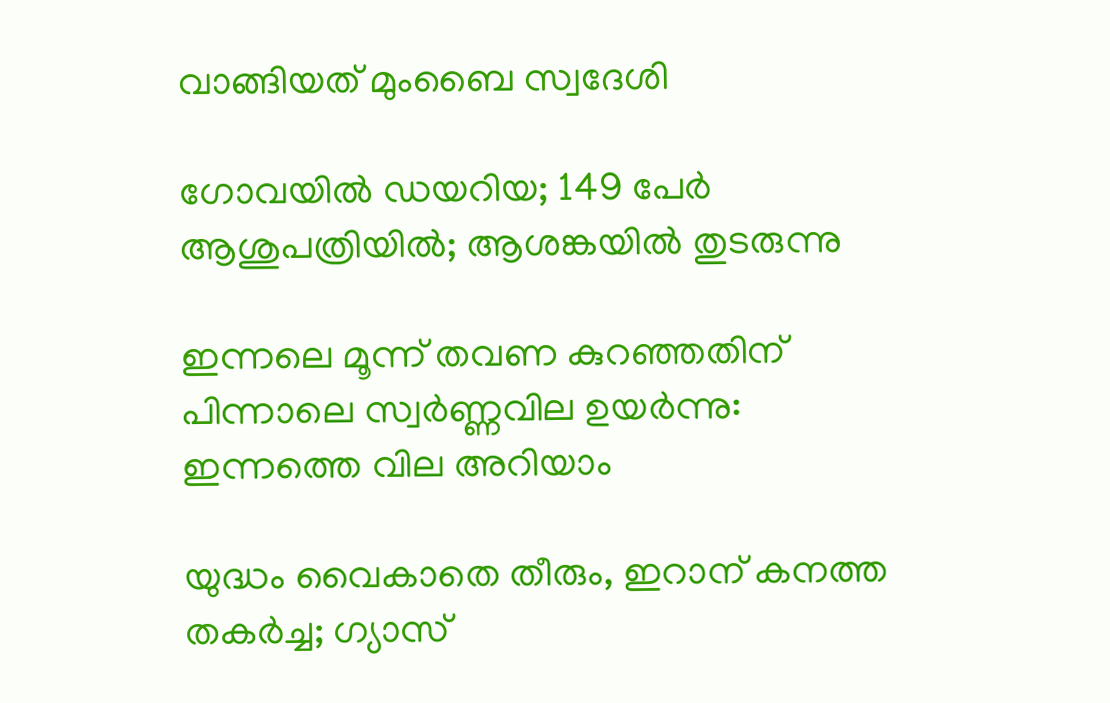വാങ്ങിയത് മുംബൈ സ്വദേശി

ഗോവയിൽ ഡയറിയ; 149 പേർ ആശുപത്രിയിൽ; ആശങ്കയിൽ തുടരുന്നു

ഇന്നലെ മൂന്ന് തവണ കുറഞ്ഞതിന് പിന്നാലെ സ്വർണ്ണവില ഉയർന്നു: ഇന്നത്തെ വില അറിയാം

യുദ്ധം വൈകാതെ തീരും, ഇറാന് കനത്ത തകർച്ച; ഗ്യാസ്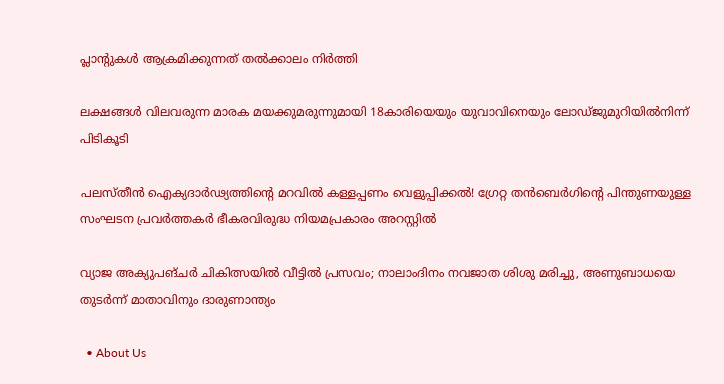പ്ലാന്റുകൾ ആക്രമിക്കുന്നത് തൽക്കാലം നിർത്തി

ലക്ഷങ്ങൾ വിലവരുന്ന മാരക മയക്കുമരുന്നുമായി 18കാരിയെയും യുവാവിനെയും ലോഡ്ജുമുറിയിൽനിന്ന് പിടികൂടി

പലസ്തീൻ ഐക്യദാർഢ്യത്തിന്റെ മറവിൽ കള്ളപ്പണം വെളുപ്പിക്കൽ! ഗ്രേറ്റ തന്‍ബെര്‍ഗിന്റെ പിന്തുണയുള്ള സംഘടന പ്രവർത്തകർ ഭീകരവിരുദ്ധ നിയമപ്രകാരം അറസ്റ്റിൽ

വ്യാജ അക്യുപങ്ചർ ചികിത്സയിൽ വീട്ടിൽ പ്രസവം; നാലാംദിനം നവജാത ശിശു മരിച്ചു, അണുബാധയെ തുടർന്ന് മാതാവിനും ദാരുണാന്ത്യം

  • About Us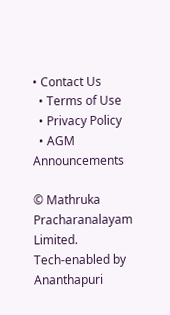• Contact Us
  • Terms of Use
  • Privacy Policy
  • AGM Announcements

© Mathruka Pracharanalayam Limited.
Tech-enabled by Ananthapuri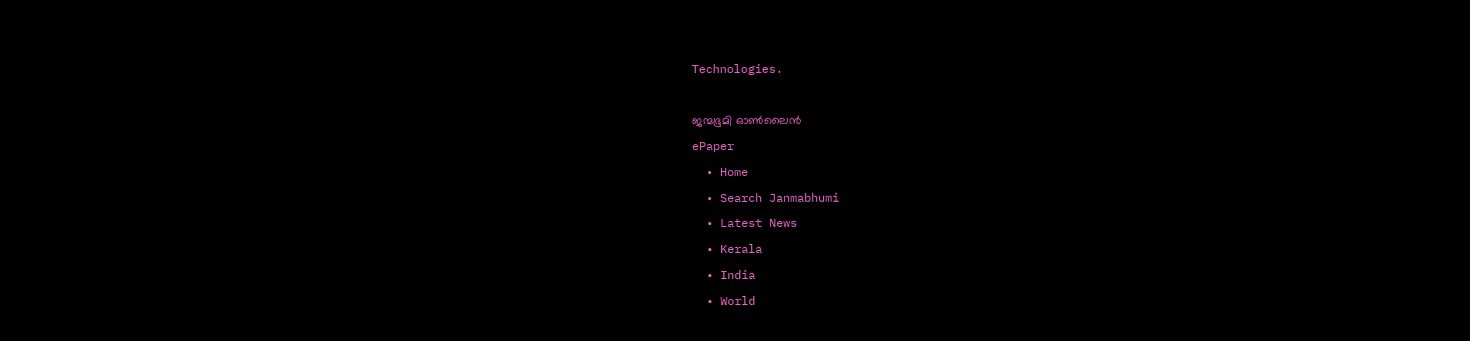Technologies.

ജന്മഭൂമി ഓണ്‍ലൈന്‍
ePaper
  • Home
  • Search Janmabhumi
  • Latest News
  • Kerala
  • India
  • World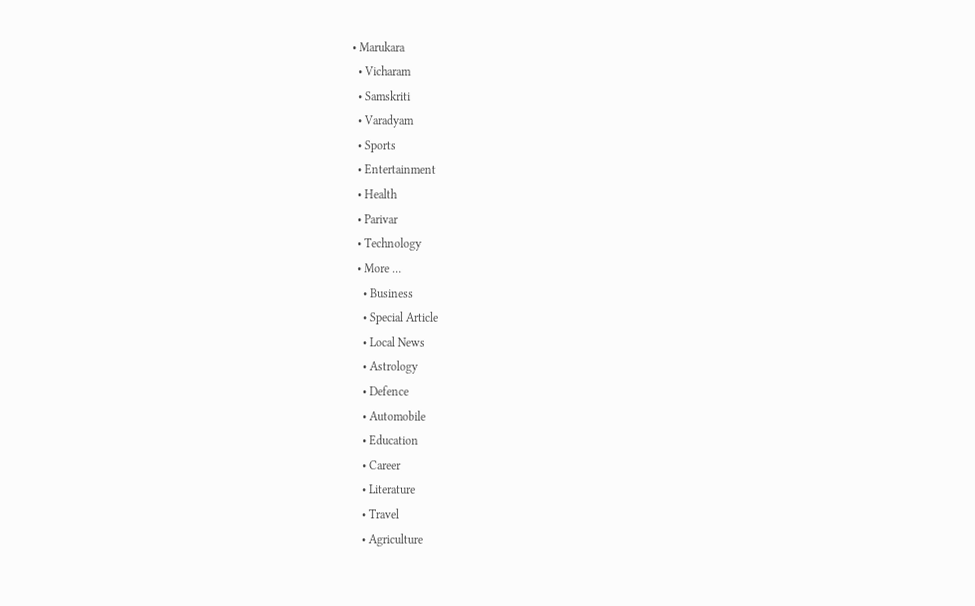• Marukara
  • Vicharam
  • Samskriti
  • Varadyam
  • Sports
  • Entertainment
  • Health
  • Parivar
  • Technology
  • More …
    • Business
    • Special Article
    • Local News
    • Astrology
    • Defence
    • Automobile
    • Education
    • Career
    • Literature
    • Travel
    • Agriculture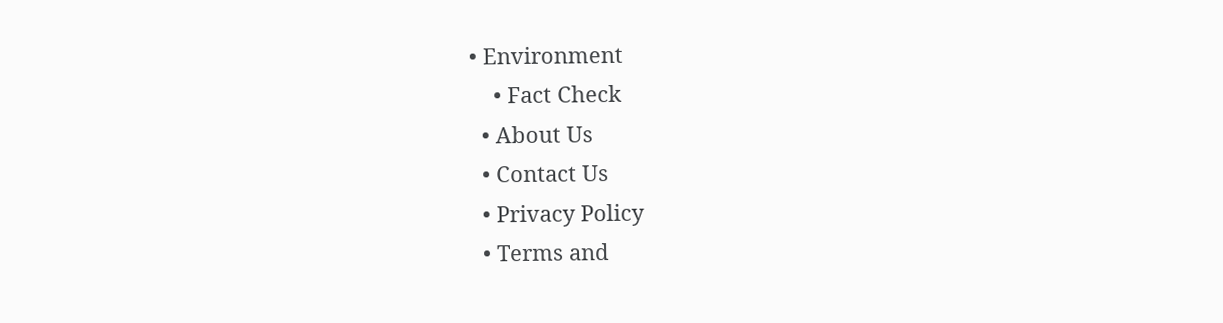• Environment
    • Fact Check
  • About Us
  • Contact Us
  • Privacy Policy
  • Terms and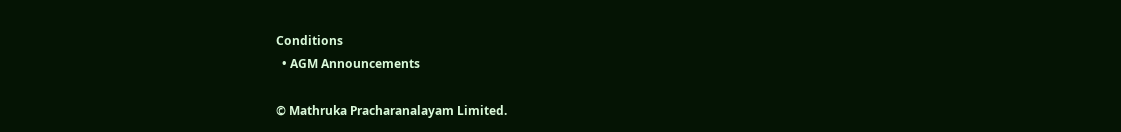Conditions
  • AGM Announcements

© Mathruka Pracharanalayam Limited.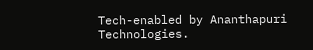Tech-enabled by Ananthapuri Technologies.